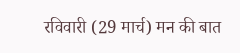रविवारी (29 मार्च) मन की बात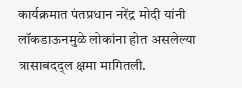कार्यक्रमात पंतप्रधान नरेंद्र मोदी यांनी लॉकडाऊनमुळे लोकांना होत असलेल्या त्रासाबदद्ल क्षमा मागितली.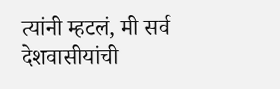त्यांनी म्हटलं, मी सर्व देशवासीयांची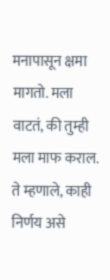मनापासून क्षमा मागतो. मला वाटतं, की तुम्ही मला माफ कराल. ते म्हणाले, काही निर्णय असे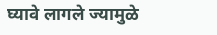घ्यावे लागले ज्यामुळे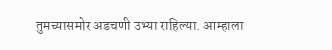तुमच्यासमोर अडचणी उभ्या राहिल्या. आम्हाला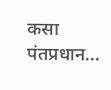कसा पंतप्रधान...